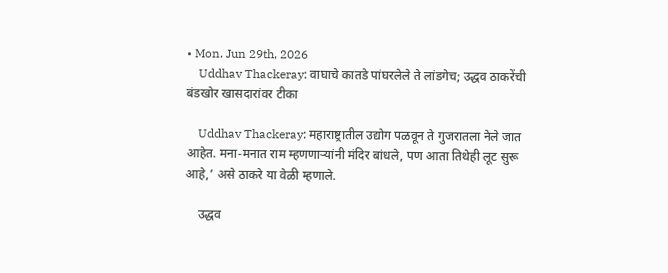• Mon. Jun 29th, 2026
    Uddhav Thackeray: वाघाचे कातडे पांघरलेले ते लांडगेच; उद्धव ठाकरेंची बंडखोर खासदारांवर टीका

    Uddhav Thackeray: महाराष्ट्रातील उद्योग पळवून ते गुजरातला नेले जात आहेत. मना-मनात राम म्हणणाऱ्यांनी मंदिर बांधले, पण आता तिथेही लूट सुरू आहे,’ असे ठाकरे या वेळी म्हणाले.

    उद्धव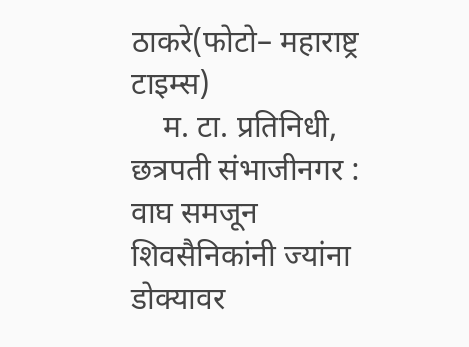ठाकरे(फोटो– महाराष्ट्र टाइम्स)
    म. टा. प्रतिनिधी, छत्रपती संभाजीनगर : वाघ समजून शिवसैनिकांनी ज्यांना डोक्यावर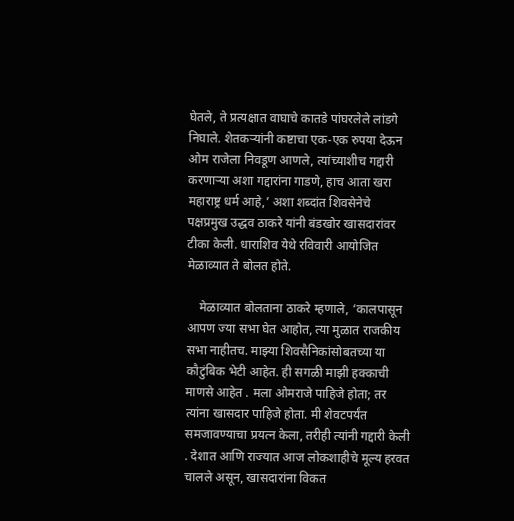घेतले, ते प्रत्यक्षात वाघाचे कातडे पांघरलेले लांडगे निघाले. शेतकऱ्यांनी कष्टाचा एक-एक रुपया देऊन ओम राजेला निवडूण आणले, त्यांच्याशीच गद्दारी करणाऱ्या अशा गद्दारांना गाडणे, हाच आता खरा महाराष्ट्र धर्म आहे,’ अशा शब्दांत शिवसेनेचे पक्षप्रमुख उद्धव ठाकरे यांनी बंडखोर खासदारांवर टीका केली. धाराशिव येथे रविवारी आयोजित मेळाव्यात ते बोलत होते.

    मेळाव्यात बोलताना ठाकरे म्हणाले, ‘कालपासून आपण ज्या सभा घेत आहोत, त्या मुळात राजकीय सभा नाहीतच. माझ्या शिवसैनिकांसोबतच्या या कौटुंबिक भेटी आहेत. ही सगळी माझी हक्काची माणसे आहेत . मला ओमराजे पाहिजे होता; तर त्यांना खासदार पाहिजे होता. मी शेवटपर्यंत समजावण्याचा प्रयत्न केला, तरीही त्यांनी गद्दारी केली . देशात आणि राज्यात आज लोकशाहीचे मूल्य हरवत चालले असून, खासदारांना विकत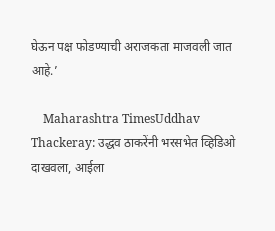घेऊन पक्ष फोडण्याची अराजकता माजवली जात आहे.’

    Maharashtra TimesUddhav Thackeray: उद्धव ठाकरेंनी भरसभेत व्हिडिओ दाखवला, आईला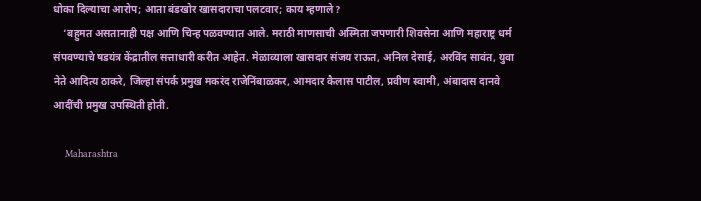धोका दिल्याचा आरोप; आता बंडखोर खासदाराचा पलटवार; काय म्हणाले?
    ‘बहुमत असतानाही पक्ष आणि चिन्ह पळवण्यात आले. मराठी माणसाची अस्मिता जपणारी शिवसेना आणि महाराष्ट्र धर्म संपवण्याचे षडयंत्र केंद्रातील सत्ताधारी करीत आहेत. मेळाव्याला खासदार संजय राऊत, अनिल देसाई, अरविंद सावंत, युवा नेते आदित्य ठाकरे, जिल्हा संपर्क प्रमुख मकरंद राजेनिंबाळकर, आमदार कैलास पाटील, प्रवीण स्वामी, अंबादास दानवे आदींची प्रमुख उपस्थिती होती.

    Maharashtra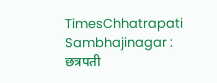TimesChhatrapati Sambhajinagar : छत्रपती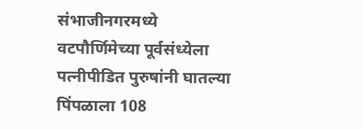संभाजीनगरमध्ये वटपौर्णिमेच्या पूर्वसंध्येला पत्नीपीडित पुरुषांनी घातल्या पिंपळाला 108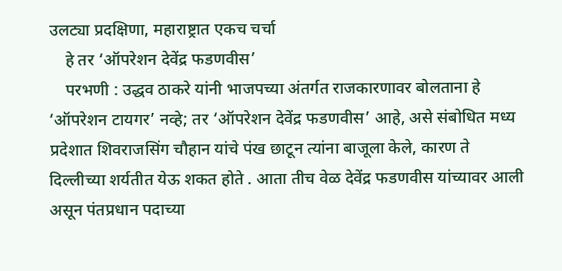उलट्या प्रदक्षिणा, महाराष्ट्रात एकच चर्चा
    हे तर ‘ऑपरेशन देवेंद्र फडणवीस’
    परभणी : उद्धव ठाकरे यांनी भाजपच्या अंतर्गत राजकारणावर बोलताना हे ‘ऑपरेशन टायगर’ नव्हे; तर ‘ऑपरेशन देवेंद्र फडणवीस’ आहे, असे संबोधित मध्य प्रदेशात शिवराजसिंग चौहान यांचे पंख छाटून त्यांना बाजूला केले, कारण ते दिल्लीच्या शर्यतीत येऊ शकत होते . आता तीच वेळ देवेंद्र फडणवीस यांच्यावर आली असून पंतप्रधान पदाच्या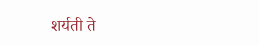शर्यती ते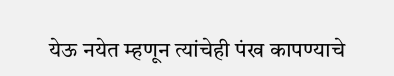येऊ नयेत म्हणून त्यांचेही पंख कापण्याचे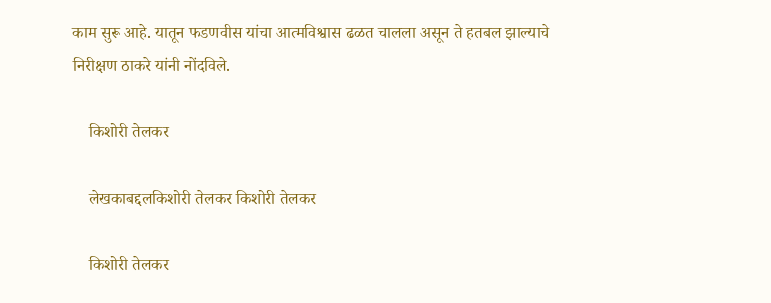काम सुरू आहे. यातून फडणवीस यांचा आत्मविश्वास ढळत चालला असून ते हतबल झाल्याचे निरीक्षण ठाकरे यांनी नोंदविले.

    किशोरी तेलकर

    लेखकाबद्दलकिशोरी तेलकर किशोरी तेलकर

    किशोरी तेलकर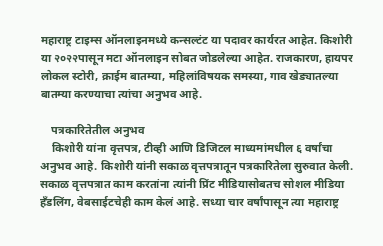महाराष्ट्र टाइम्स ऑनलाइनमध्ये कन्सल्टंट या पदावर कार्यरत आहेत. किशोरी या २०२२पासून मटा ऑनलाइन सोबत जोडलेल्या आहेत. राजकारण, हायपर लोकल स्टोरी, क्राईम बातम्या, महिलांविषयक समस्या, गाव खेड्यातल्या बातम्या करण्याचा त्यांचा अनुभव आहे.

    पत्रकारितेतील अनुभव
    किशोरी यांना वृत्तपत्र, टीव्ही आणि डिजिटल माध्यमांमधील ६ वर्षांचा अनुभव आहे. किशोरी यांनी सकाळ वृत्तपत्रातून पत्रकारितेला सुरुवात केली. सकाळ वृत्तपत्रात काम करतांना त्यांनी प्रिंट मीडियासोबतच सोशल मीडिया हॅंडलिंग, वेबसाईटचेही काम केलं आहे. सध्या चार वर्षांपासून त्या महाराष्ट्र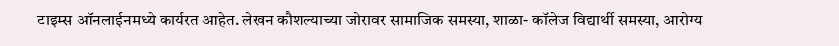टाइम्स ऑनलाईनमध्ये कार्यरत आहेत. लेखन कौशल्याच्या जोरावर सामाजिक समस्या, शाळा- कॉलेज विद्यार्थी समस्या, आरोग्य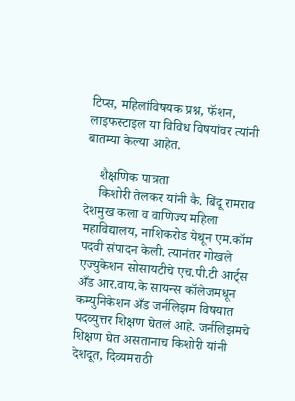टिप्स, महिलांविषयक प्रश्न, फॅशन, लाइफस्टाइल या विविध विषयांवर त्यांनी बातम्या केल्या आहेत.

    शैक्षणिक पात्रता
    किशोरी तेलकर यांनी कै. बिंदू रामराव देशमुख कला व वाणिज्य महिला महाविद्यालय, नाशिकरोड येथून एम.कॉम पदवी संपादन केली. त्यानंतर गोखले एज्युकेशन सोसायटीचे एच.पी.टी आर्ट्स अँड आर.वाय.के सायन्स कॉलेजमधून कम्युनिकेशन अँड जर्नलिझम विषयात पदव्युत्तर शिक्षण घेतलं आहे. जर्नलिझमचे शिक्षण घेत असतानाच किशोरी यांनी देशदूत, दिव्यमराठी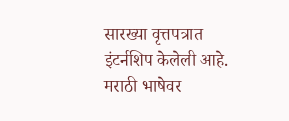सारख्या वृत्तपत्रात इंटर्नशिप केलेली आहे. मराठी भाषेवर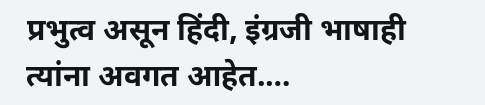प्रभुत्व असून हिंदी, इंग्रजी भाषाही त्यांना अवगत आहेत.…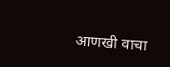आणखी वाचा